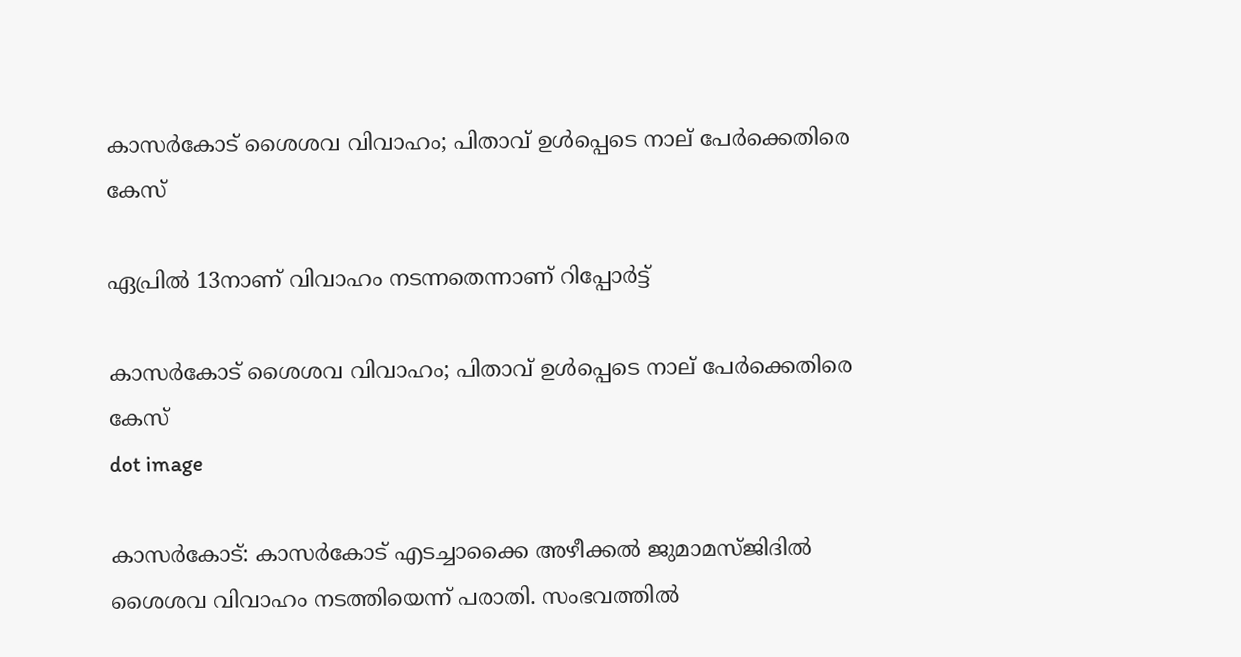കാസര്‍കോട് ശൈശവ വിവാഹം; പിതാവ് ഉള്‍പ്പെടെ നാല് പേര്‍ക്കെതിരെ കേസ്

ഏപ്രില്‍ 13നാണ് വിവാഹം നടന്നതെന്നാണ് റിപ്പോര്‍ട്ട്

കാസര്‍കോട് ശൈശവ വിവാഹം; പിതാവ് ഉള്‍പ്പെടെ നാല് പേര്‍ക്കെതിരെ കേസ്
dot image

കാസര്‍കോട്: കാസര്‍കോട് എടച്ചാക്കൈ അഴീക്കല്‍ ജുമാമസ്ജിദില്‍ ശൈശവ വിവാഹം നടത്തിയെന്ന് പരാതി. സംഭവത്തില്‍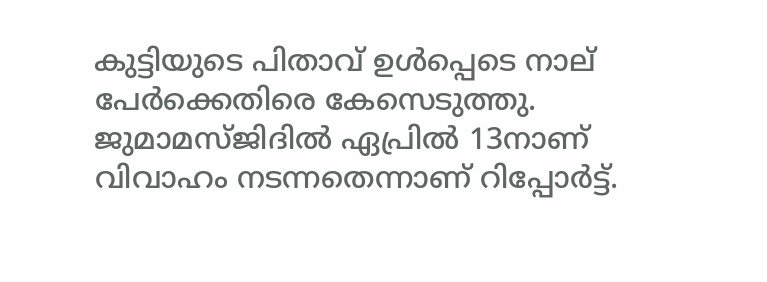കുട്ടിയുടെ പിതാവ് ഉള്‍പ്പെടെ നാല് പേര്‍ക്കെതിരെ കേസെടുത്തു. ജുമാമസ്ജിദില്‍ ഏപ്രില്‍ 13നാണ് വിവാഹം നടന്നതെന്നാണ് റിപ്പോര്‍ട്ട്.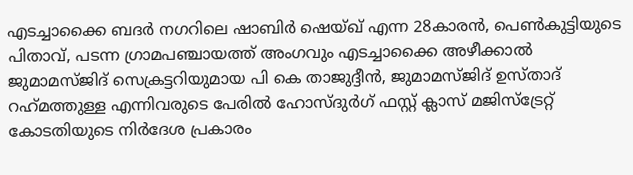എടച്ചാക്കൈ ബദര്‍ നഗറിലെ ഷാബിര്‍ ഷെയ്ഖ് എന്ന 28കാരന്‍, പെണ്‍കുട്ടിയുടെ പിതാവ്, പടന്ന ഗ്രാമപഞ്ചായത്ത് അംഗവും എടച്ചാക്കൈ അഴീക്കാല്‍ ജുമാമസ്ജിദ് സെക്രട്ടറിയുമായ പി കെ താജുദ്ദീന്‍, ജുമാമസ്ജിദ് ഉസ്താദ് റഹ്‌മത്തുള്ള എന്നിവരുടെ പേരില്‍ ഹോസ്ദുര്‍ഗ് ഫസ്റ്റ് ക്ലാസ് മജിസ്‌ട്രേറ്റ് കോടതിയുടെ നിര്‍ദേശ പ്രകാരം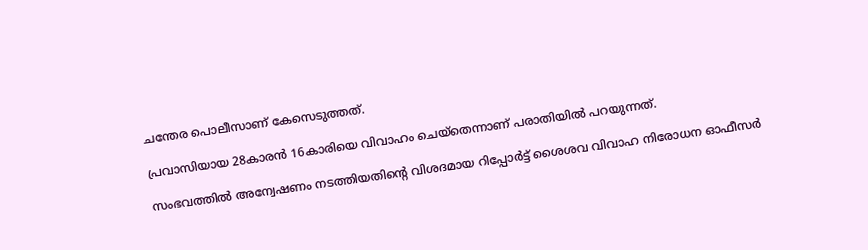ചന്തേര പൊലീസാണ് കേസെടുത്തത്.

പ്രവാസിയായ 28കാരന്‍ 16കാരിയെ വിവാഹം ചെയ്‌തെന്നാണ് പരാതിയില്‍ പറയുന്നത്.

സംഭവത്തില്‍ അന്വേഷണം നടത്തിയതിന്റെ വിശദമായ റിപ്പോര്‍ട്ട് ശൈശവ വിവാഹ നിരോധന ഓഫീസര്‍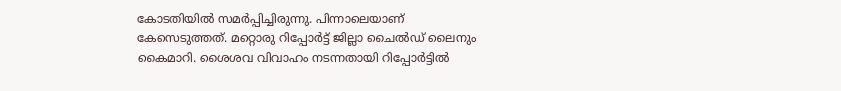കോടതിയില്‍ സമര്‍പ്പിച്ചിരുന്നു. പിന്നാലെയാണ് കേസെടുത്തത്. മറ്റൊരു റിപ്പോര്‍ട്ട് ജില്ലാ ചൈല്‍ഡ് ലൈനും കൈമാറി. ശൈശവ വിവാഹം നടന്നതായി റിപ്പോര്‍ട്ടില്‍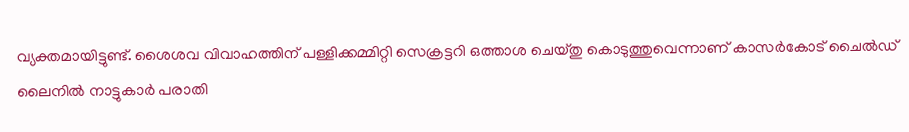വ്യക്തമായിട്ടുണ്ട്. ശൈശവ വിവാഹത്തിന് പള്ളിക്കമ്മിറ്റി സെക്രട്ടറി ഒത്താശ ചെയ്തു കൊടുത്തുവെന്നാണ് കാസര്‍കോട് ചൈല്‍ഡ് ലൈനില്‍ നാട്ടുകാര്‍ പരാതി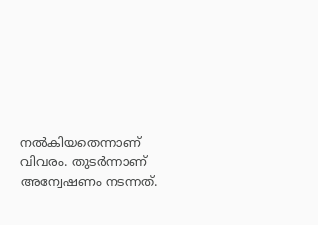നല്‍കിയതെന്നാണ് വിവരം. തുടര്‍ന്നാണ് അന്വേഷണം നടന്നത്.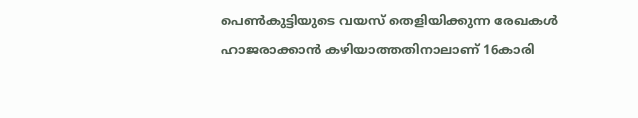പെണ്‍കുട്ടിയുടെ വയസ് തെളിയിക്കുന്ന രേഖകള്‍ ഹാജരാക്കാന്‍ കഴിയാത്തതിനാലാണ് 16കാരി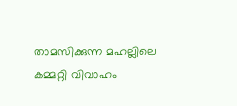താമസിക്കുന്ന മഹല്ലിലെ കമ്മറ്റി വിവാഹം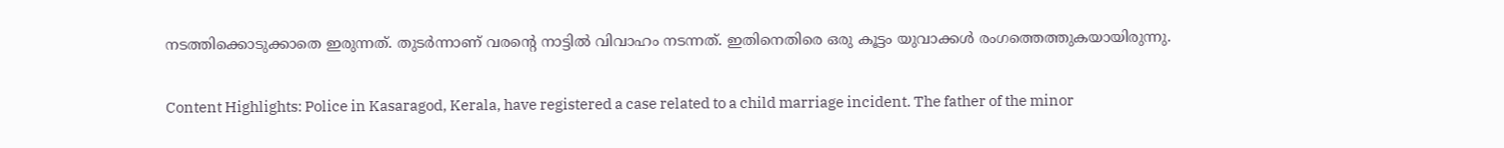നടത്തിക്കൊടുക്കാതെ ഇരുന്നത്. തുടര്‍ന്നാണ് വരന്റെ നാട്ടില്‍ വിവാഹം നടന്നത്. ഇതിനെതിരെ ഒരു കൂട്ടം യുവാക്കള്‍ രംഗത്തെത്തുകയായിരുന്നു.

Content Highlights: Police in Kasaragod, Kerala, have registered a case related to a child marriage incident. The father of the minor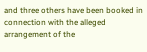and three others have been booked in connection with the alleged arrangement of the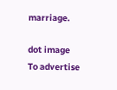marriage.

dot image
To advertise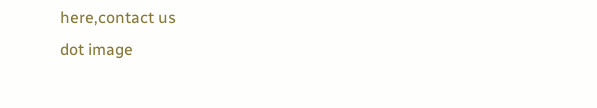here,contact us
dot image